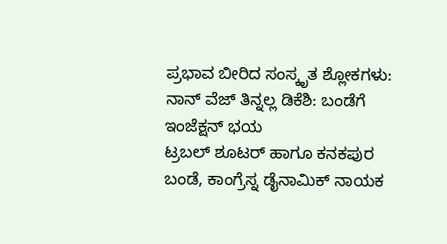ಪ್ರಭಾವ ಬೀರಿದ ಸಂಸ್ಕೃತ ಶ್ಲೋಕಗಳು: ನಾನ್ ವೆಜ್ ತಿನ್ನಲ್ಲ ಡಿಕೆಶಿ: ಬಂಡೆಗೆ ಇಂಜೆಕ್ಷನ್ ಭಯ
ಟ್ರಬಲ್ ಶೂಟರ್ ಹಾಗೂ ಕನಕಪುರ ಬಂಡೆ, ಕಾಂಗ್ರೆಸ್ನ ಡೈನಾಮಿಕ್ ನಾಯಕ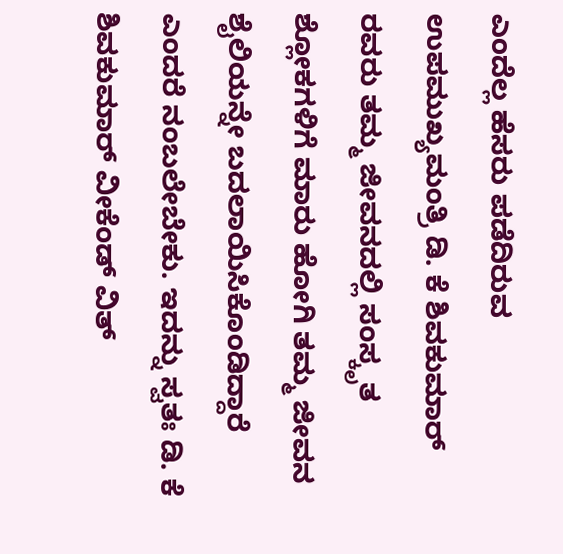ಎಂದೆಲ್ಲ ಹೆಸರು ಪಡೆದಿರುವ ಉಪಮುಖ್ಯಮಂತ್ರಿ ಡಿ. ಕೆ ಶಿವಕುಮಾರ್ ರವರು ತಮ್ಮ ಜೀವನದಲ್ಲಿ ಸಂಸ್ಕೃತ ಶ್ಲೋಕಗಳಿಗೆ ಮಾರು ಹೋಗಿ ತಮ್ಮ ಜೀವನ ಶೈಲಿಯನ್ನೇ ಬದಲಾಯಿಸಿಕೊಂಡಿದ್ದಾರೆ ಎಂದರೆ ನಂಬಲೇಬೇಕು. ಇದನ್ನು ಸ್ವತಃ ಡಿ. ಕೆ ಶಿವಕುಮಾರ್ ವೀಕೆಂಡ್ ವಿತ್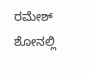ರಮೇಶ್ ಶೋನಲ್ಲಿ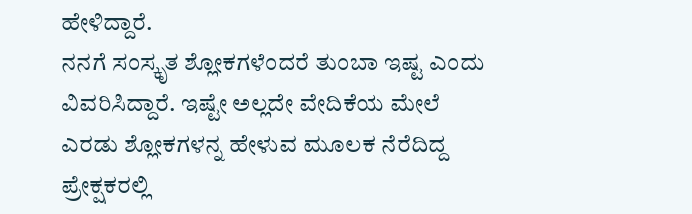ಹೇಳಿದ್ದಾರೆ.
ನನಗೆ ಸಂಸ್ಕೃತ ಶ್ಲೋಕಗಳೆಂದರೆ ತುಂಬಾ ಇಷ್ಟ ಎಂದು ವಿವರಿಸಿದ್ದಾರೆ. ಇಷ್ಟೇ ಅಲ್ಲದೇ ವೇದಿಕೆಯ ಮೇಲೆ ಎರಡು ಶ್ಲೋಕಗಳನ್ನ ಹೇಳುವ ಮೂಲಕ ನೆರೆದಿದ್ದ ಪ್ರೇಕ್ಷಕರಲ್ಲಿ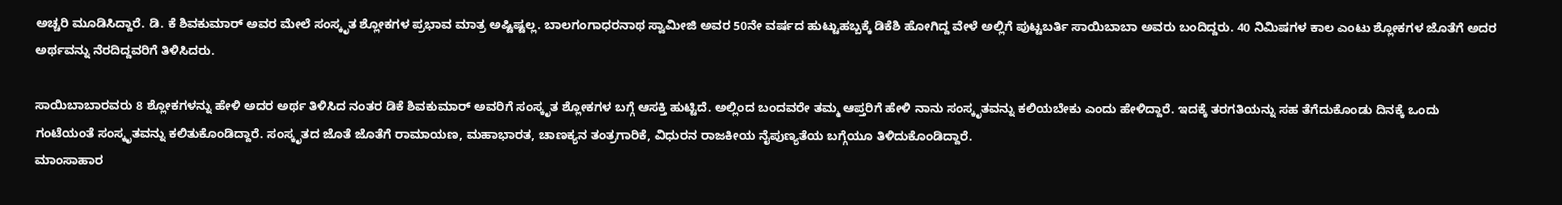ಅಚ್ಚರಿ ಮೂಡಿಸಿದ್ದಾರೆ. ಡಿ. ಕೆ ಶಿವಕುಮಾರ್ ಅವರ ಮೇಲೆ ಸಂಸ್ಕೃತ ಶ್ಲೋಕಗಳ ಪ್ರಭಾವ ಮಾತ್ರ ಅಷ್ಟಿಷ್ಟಲ್ಲ. ಬಾಲಗಂಗಾಧರನಾಥ ಸ್ವಾಮೀಜಿ ಅವರ 50ನೇ ವರ್ಷದ ಹುಟ್ಟುಹಬ್ಬಕ್ಕೆ ಡಿಕೆಶಿ ಹೋಗಿದ್ದ ವೇಳೆ ಅಲ್ಲಿಗೆ ಪುಟ್ಟಬರ್ತಿ ಸಾಯಿಬಾಬಾ ಅವರು ಬಂದಿದ್ದರು. 40 ನಿಮಿಷಗಳ ಕಾಲ ಎಂಟು ಶ್ಲೋಕಗಳ ಜೊತೆಗೆ ಅದರ ಅರ್ಥವನ್ನು ನೆರದಿದ್ದವರಿಗೆ ತಿಳಿಸಿದರು.

ಸಾಯಿಬಾಬಾರವರು 8 ಶ್ಲೋಕಗಳನ್ನು ಹೇಳಿ ಅದರ ಅರ್ಥ ತಿಳಿಸಿದ ನಂತರ ಡಿಕೆ ಶಿವಕುಮಾರ್ ಅವರಿಗೆ ಸಂಸ್ಕೃತ ಶ್ಲೋಕಗಳ ಬಗ್ಗೆ ಆಸಕ್ತಿ ಹುಟ್ಟಿದೆ. ಅಲ್ಲಿಂದ ಬಂದವರೇ ತಮ್ಮ ಆಪ್ತರಿಗೆ ಹೇಳಿ ನಾನು ಸಂಸ್ಕೃತವನ್ನು ಕಲಿಯಬೇಕು ಎಂದು ಹೇಳಿದ್ದಾರೆ. ಇದಕ್ಕೆ ತರಗತಿಯನ್ನು ಸಹ ತೆಗೆದುಕೊಂಡು ದಿನಕ್ಕೆ ಒಂದು ಗಂಟೆಯಂತೆ ಸಂಸ್ಕೃತವನ್ನು ಕಲಿತುಕೊಂಡಿದ್ದಾರೆ. ಸಂಸ್ಕೃತದ ಜೊತೆ ಜೊತೆಗೆ ರಾಮಾಯಣ, ಮಹಾಭಾರತ, ಚಾಣಕ್ಯನ ತಂತ್ರಗಾರಿಕೆ, ವಿಧುರನ ರಾಜಕೀಯ ನೈಪುಣ್ಯತೆಯ ಬಗ್ಗೆಯೂ ತಿಳಿದುಕೊಂಡಿದ್ದಾರೆ.
ಮಾಂಸಾಹಾರ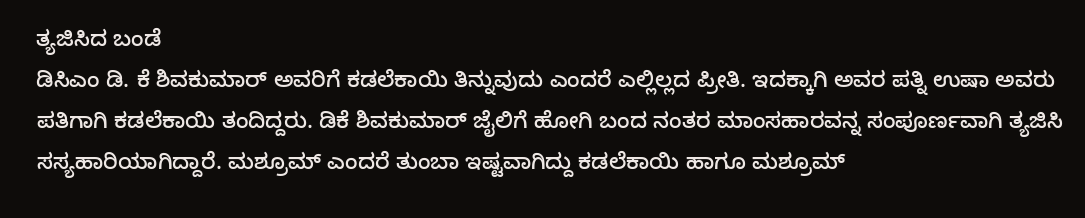ತ್ಯಜಿಸಿದ ಬಂಡೆ
ಡಿಸಿಎಂ ಡಿ. ಕೆ ಶಿವಕುಮಾರ್ ಅವರಿಗೆ ಕಡಲೆಕಾಯಿ ತಿನ್ನುವುದು ಎಂದರೆ ಎಲ್ಲಿಲ್ಲದ ಪ್ರೀತಿ. ಇದಕ್ಕಾಗಿ ಅವರ ಪತ್ನಿ ಉಷಾ ಅವರು ಪತಿಗಾಗಿ ಕಡಲೆಕಾಯಿ ತಂದಿದ್ದರು. ಡಿಕೆ ಶಿವಕುಮಾರ್ ಜೈಲಿಗೆ ಹೋಗಿ ಬಂದ ನಂತರ ಮಾಂಸಹಾರವನ್ನ ಸಂಪೂರ್ಣವಾಗಿ ತ್ಯಜಿಸಿ ಸಸ್ಯಹಾರಿಯಾಗಿದ್ದಾರೆ. ಮಶ್ರೂಮ್ ಎಂದರೆ ತುಂಬಾ ಇಷ್ಟವಾಗಿದ್ದು ಕಡಲೆಕಾಯಿ ಹಾಗೂ ಮಶ್ರೂಮ್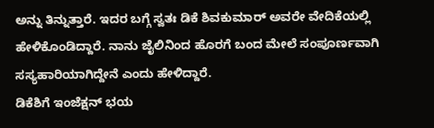ಅನ್ನು ತಿನ್ನುತ್ತಾರೆ. ಇದರ ಬಗ್ಗೆ ಸ್ವತಃ ಡಿಕೆ ಶಿವಕುಮಾರ್ ಅವರೇ ವೇದಿಕೆಯಲ್ಲಿ ಹೇಳಿಕೊಂಡಿದ್ದಾರೆ. ನಾನು ಜೈಲಿನಿಂದ ಹೊರಗೆ ಬಂದ ಮೇಲೆ ಸಂಪೂರ್ಣವಾಗಿ ಸಸ್ಯಹಾರಿಯಾಗಿದ್ದೇನೆ ಎಂದು ಹೇಳಿದ್ದಾರೆ.
ಡಿಕೆಶಿಗೆ ಇಂಜೆಕ್ಷನ್ ಭಯ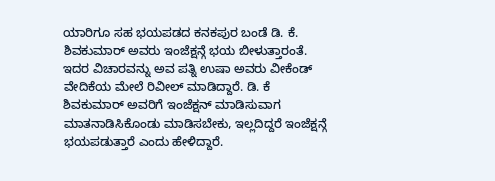ಯಾರಿಗೂ ಸಹ ಭಯಪಡದ ಕನಕಪುರ ಬಂಡೆ ಡಿ. ಕೆ. ಶಿವಕುಮಾರ್ ಅವರು ಇಂಜೆಕ್ಷನ್ಗೆ ಭಯ ಬೀಳುತ್ತಾರಂತೆ. ಇದರ ವಿಚಾರವನ್ನು ಅವ ಪತ್ನಿ ಉಷಾ ಅವರು ವೀಕೆಂಡ್ ವೇದಿಕೆಯ ಮೇಲೆ ರಿವೀಲ್ ಮಾಡಿದ್ದಾರೆ. ಡಿ. ಕೆ ಶಿವಕುಮಾರ್ ಅವರಿಗೆ ಇಂಜೆಕ್ಷನ್ ಮಾಡಿಸುವಾಗ ಮಾತನಾಡಿಸಿಕೊಂಡು ಮಾಡಿಸಬೇಕು, ಇಲ್ಲದಿದ್ದರೆ ಇಂಜೆಕ್ಷನ್ಗೆ ಭಯಪಡುತ್ತಾರೆ ಎಂದು ಹೇಳಿದ್ದಾರೆ.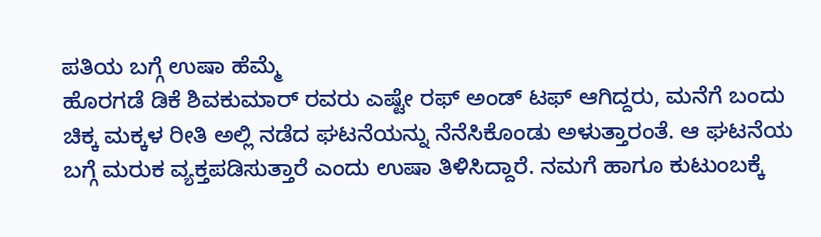ಪತಿಯ ಬಗ್ಗೆ ಉಷಾ ಹೆಮ್ಮೆ
ಹೊರಗಡೆ ಡಿಕೆ ಶಿವಕುಮಾರ್ ರವರು ಎಷ್ಟೇ ರಫ್ ಅಂಡ್ ಟಫ್ ಆಗಿದ್ದರು, ಮನೆಗೆ ಬಂದು ಚಿಕ್ಕ ಮಕ್ಕಳ ರೀತಿ ಅಲ್ಲಿ ನಡೆದ ಘಟನೆಯನ್ನು ನೆನೆಸಿಕೊಂಡು ಅಳುತ್ತಾರಂತೆ. ಆ ಘಟನೆಯ ಬಗ್ಗೆ ಮರುಕ ವ್ಯಕ್ತಪಡಿಸುತ್ತಾರೆ ಎಂದು ಉಷಾ ತಿಳಿಸಿದ್ದಾರೆ. ನಮಗೆ ಹಾಗೂ ಕುಟುಂಬಕ್ಕೆ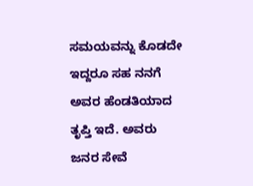ಸಮಯವನ್ನು ಕೊಡದೇ ಇದ್ದರೂ ಸಹ ನನಗೆ ಅವರ ಹೆಂಡತಿಯಾದ ತೃಪ್ತಿ ಇದೆ. ಅವರು ಜನರ ಸೇವೆ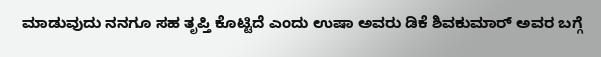ಮಾಡುವುದು ನನಗೂ ಸಹ ತೃಪ್ತಿ ಕೊಟ್ಟಿದೆ ಎಂದು ಉಷಾ ಅವರು ಡಿಕೆ ಶಿವಕುಮಾರ್ ಅವರ ಬಗ್ಗೆ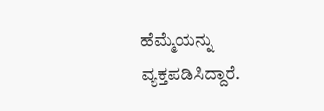ಹೆಮ್ಮೆಯನ್ನು ವ್ಯಕ್ತಪಡಿಸಿದ್ದಾರೆ.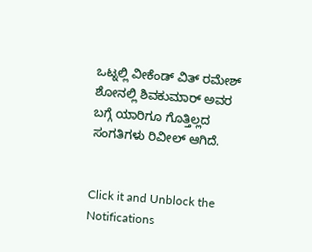ಒಟ್ನಲ್ಲಿ ವೀಕೆಂಡ್ ವಿತ್ ರಮೇಶ್ ಶೋನಲ್ಲಿ ಶಿವಕುಮಾರ್ ಅವರ ಬಗ್ಗೆ ಯಾರಿಗೂ ಗೊತ್ತಿಲ್ಲದ ಸಂಗತಿಗಳು ರಿವೀಲ್ ಆಗಿದೆ.


Click it and Unblock the Notifications